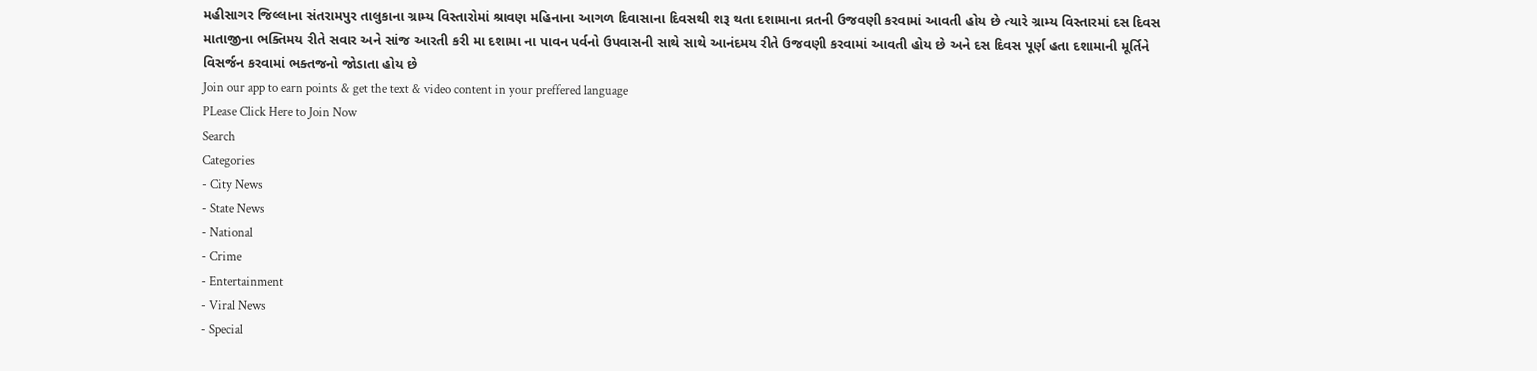મહીસાગર જિલ્લાના સંતરામપુર તાલુકાના ગ્રામ્ય વિસ્તારોમાં શ્રાવણ મહિનાના આગળ દિવાસાના દિવસથી શરૂ થતા દશામાના વ્રતની ઉજવણી કરવામાં આવતી હોય છે ત્યારે ગ્રામ્ય વિસ્તારમાં દસ દિવસ માતાજીના ભક્તિમય રીતે સવાર અને સાંજ આરતી કરી મા દશામા ના પાવન પર્વનો ઉપવાસની સાથે સાથે આનંદમય રીતે ઉજવણી કરવામાં આવતી હોય છે અને દસ દિવસ પૂર્ણ હતા દશામાની મૂર્તિને વિસર્જન કરવામાં ભક્તજનો જોડાતા હોય છે
Join our app to earn points & get the text & video content in your preffered language
PLease Click Here to Join Now
Search
Categories
- City News
- State News
- National
- Crime
- Entertainment
- Viral News
- Special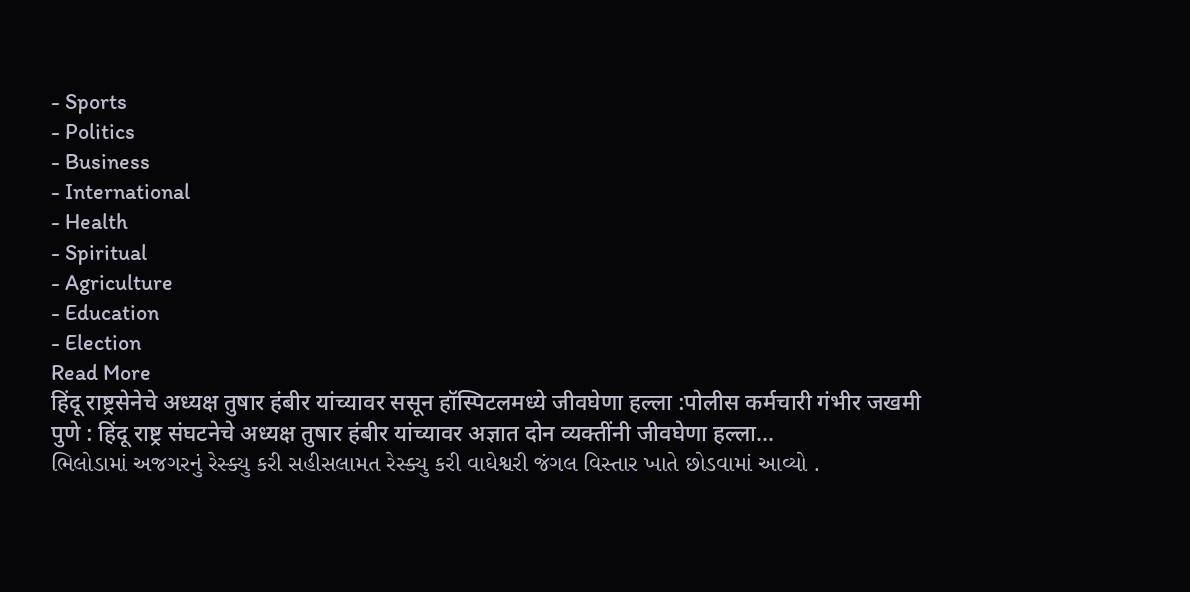- Sports
- Politics
- Business
- International
- Health
- Spiritual
- Agriculture
- Education
- Election
Read More
हिंदू राष्ट्रसेनेचे अध्यक्ष तुषार हंबीर यांच्यावर ससून हॉस्पिटलमध्ये जीवघेणा हल्ला :पोलीस कर्मचारी गंभीर जखमी
पुणे : हिंदू राष्ट्र संघटनेचे अध्यक्ष तुषार हंबीर यांच्यावर अज्ञात दोन व्यक्तींनी जीवघेणा हल्ला...
ભિલોડામાં અજગરનું રેસ્ક્યુ કરી સહીસલામત રેસ્ક્યુ કરી વાઘેશ્વરી જંગલ વિસ્તાર ખાતે છોડવામાં આવ્યો .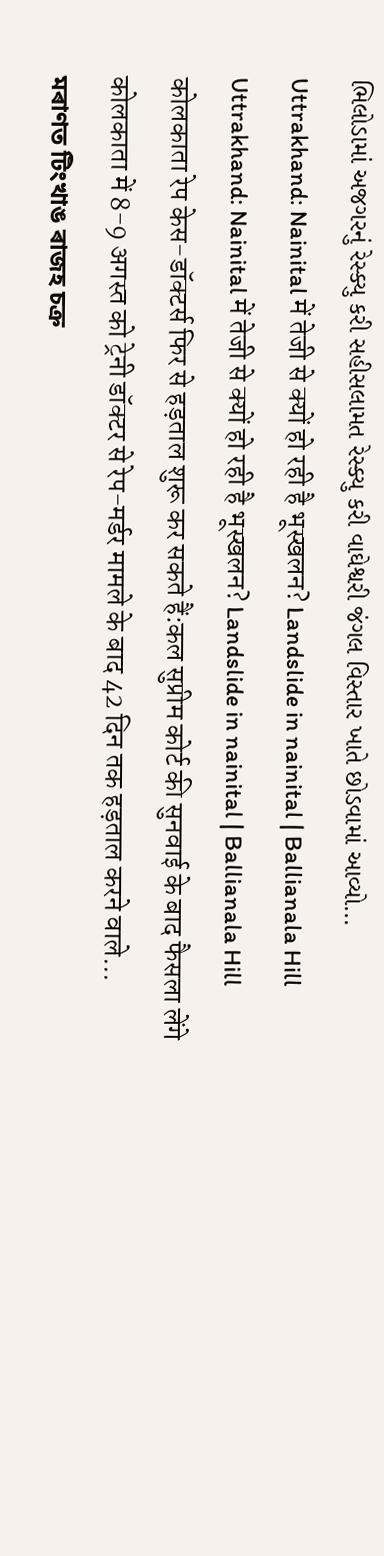ભિલોડામાં અજગરનું રેસ્ક્યુ કરી સહીસલામત રેસ્ક્યુ કરી વાઘેશ્વરી જંગલ વિસ્તાર ખાતે છોડવામાં આવ્યો...
Uttrakhand: Nainital में तेजी से क्यों हो रही है भूस्खलन? Landslide in nainital | Ballianala Hill
Uttrakhand: Nainital में तेजी से क्यों हो रही है भूस्खलन? Landslide in nainital | Ballianala Hill
कोलकाता रेप केस-डॉक्टर्स फिर से हड़ताल शुरू कर सकते हैं:कल सुप्रीम कोर्ट की सुनवाई के बाद फैसला लेंगे
कोलकाता में 8-9 अगस्त को ट्रेनी डॉक्टर से रेप-मर्डर मामले के बाद 42 दिन तक हड़ताल करने वाले...
মৰাণত টিংখাঙ ৰাজহ চক্ৰ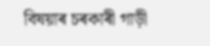বিষয়াৰ চৰকাৰী গাড়ী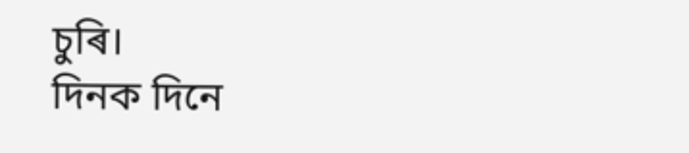চুৰি।
দিনক দিনে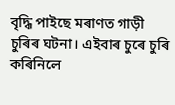বৃদ্ধি পাইছে মৰাণত গাড়ী চুৰিৰ ঘটনা। এইবাৰ চুৰে চুৰি কৰিনিলে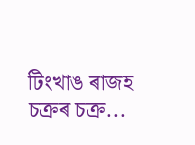টিংখাঙ ৰাজহ চক্ৰৰ চক্ৰ...